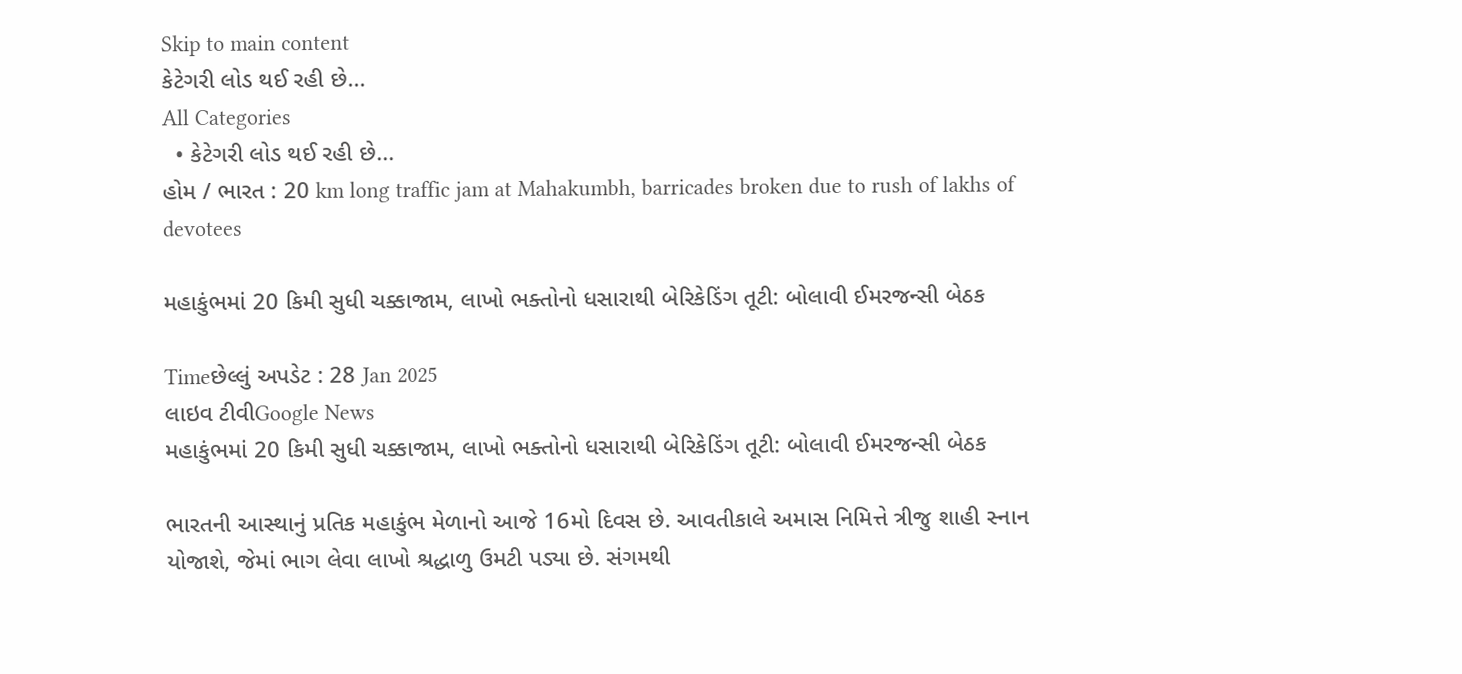Skip to main content
કેટેગરી લોડ થઈ રહી છે...
All Categories
  • કેટેગરી લોડ થઈ રહી છે...
હોમ / ભારત : 20 km long traffic jam at Mahakumbh, barricades broken due to rush of lakhs of devotees

મહાકુંભમાં 20 કિમી સુધી ચક્કાજામ, લાખો ભક્તોનો ધસારાથી બેરિકેડિંગ તૂટી: બોલાવી ઈમરજન્સી બેઠક

Timeછેલ્લું અપડેટ : 28 Jan 2025
લાઇવ ટીવીGoogle News
મહાકુંભમાં 20 કિમી સુધી ચક્કાજામ, લાખો ભક્તોનો ધસારાથી બેરિકેડિંગ તૂટી: બોલાવી ઈમરજન્સી બેઠક

ભારતની આસ્થાનું પ્રતિક મહાકુંભ મેળાનો આજે 16મો દિવસ છે. આવતીકાલે અમાસ નિમિત્તે ત્રીજુ શાહી સ્નાન યોજાશે, જેમાં ભાગ લેવા લાખો શ્રદ્ધાળુ ઉમટી પડ્યા છે. સંગમથી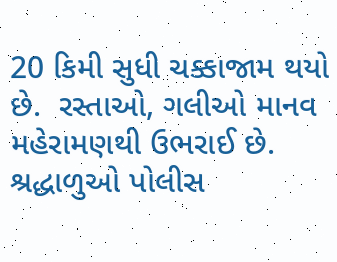20 કિમી સુધી ચક્કાજામ થયો છે.  રસ્તાઓ, ગલીઓ માનવ મહેરામણથી ઉભરાઈ છે. શ્રદ્ધાળુઓ પોલીસ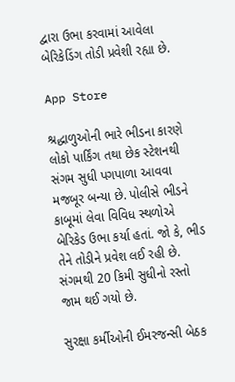દ્વારા ઉભા કરવામાં આવેલા બેરિકેડિંગ તોડી પ્રવેશી રહ્યા છે.

App Store

શ્રદ્ધાળુઓની ભારે ભીડના કારણે લોકો પાર્કિંગ તથા છેક સ્ટેશનથી સંગમ સુધી પગપાળા આવવા મજબૂર બન્યા છે. પોલીસે ભીડને કાબૂમાં લેવા વિવિધ સ્થળોએ બેરિકેડ ઉભા કર્યા હતાં. જો કે, ભીડ તેને તોડીને પ્રવેશ લઈ રહી છે. સંગમથી 20 કિમી સુધીનો રસ્તો જામ થઈ ગયો છે.

સુરક્ષા કર્મીઓની ઈમરજન્સી બેઠક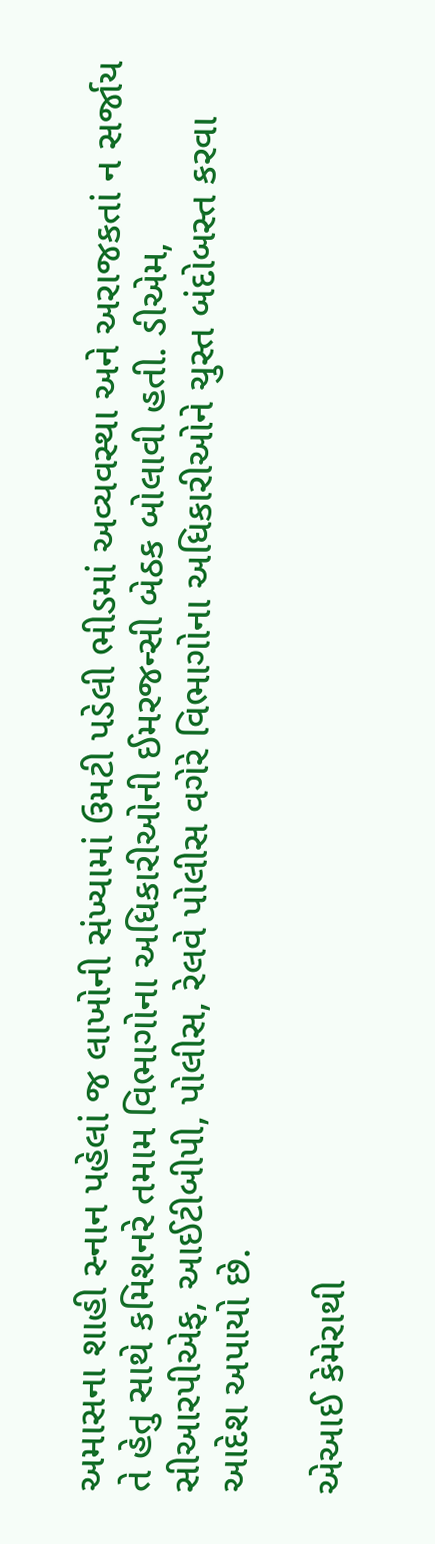અમાસના શાહી સ્નાન પહેલાં જ લાખોની સંખ્યામાં ઉમટી પડેલી ભીડમાં અવ્યવસ્થા અને અરાજકતાં ન સર્જાય તે હેતુ સાથે કમિશનરે તમામ વિભાગોના અધિકારીઓની ઈમરજન્સી બેઠક બોલાવી હતી. ડીએમ, સીઆરપીએફ, આઈટીબીપી, પોલીસ, રેલવે પોલીસ વગેરે વિભાગોના અધિકારીઓને ચુસ્ત બંદોબસ્ત કરવા આદેશ અપાયો છે.

એઆઈ કેમેરાથી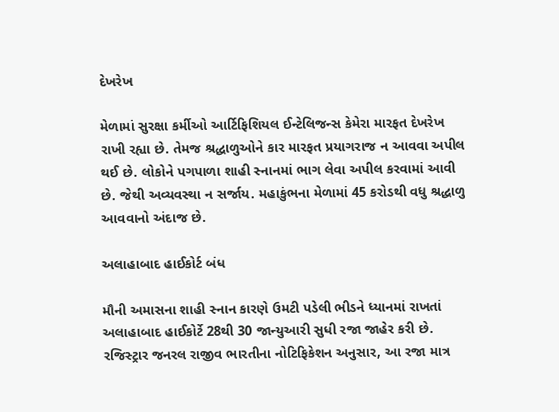દેખરેખ

મેળામાં સુરક્ષા કર્મીઓ આર્ટિફિશિયલ ઈન્ટેલિજન્સ કેમેરા મારફત દેખરેખ રાખી રહ્યા છે. તેમજ શ્રદ્ધાળુઓને કાર મારફત પ્રયાગરાજ ન આવવા અપીલ થઈ છે. લોકોને પગપાળા શાહી સ્નાનમાં ભાગ લેવા અપીલ કરવામાં આવી છે. જેથી અવ્યવસ્થા ન સર્જાય. મહાકુંભના મેળામાં 45 કરોડથી વધુ શ્રદ્ધાળુ આવવાનો અંદાજ છે.

અલાહાબાદ હાઈકોર્ટ બંધ

મૌની અમાસના શાહી સ્નાન કારણે ઉમટી પડેલી ભીડને ધ્યાનમાં રાખતાં અલાહાબાદ હાઈકોર્ટે 28થી 30 જાન્યુઆરી સુધી રજા જાહેર કરી છે. રજિસ્ટ્રાર જનરલ રાજીવ ભારતીના નોટિફિકેશન અનુસાર, આ રજા માત્ર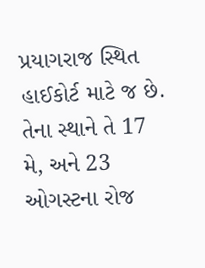પ્રયાગરાજ સ્થિત હાઈકોર્ટ માટે જ છે. તેના સ્થાને તે 17 મે, અને 23 ઓગસ્ટના રોજ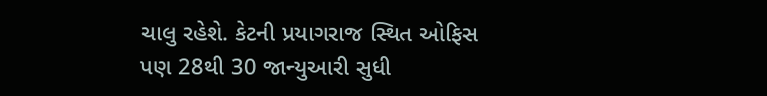ચાલુ રહેશે. કેટની પ્રયાગરાજ સ્થિત ઓફિસ પણ 28થી 30 જાન્યુઆરી સુધી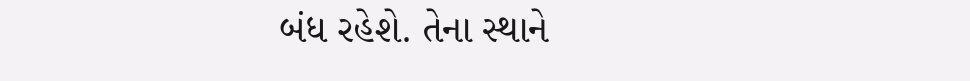બંધ રહેશે. તેના સ્થાને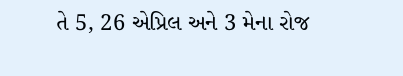તે 5, 26 એપ્રિલ અને 3 મેના રોજ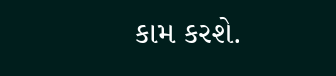કામ કરશે.